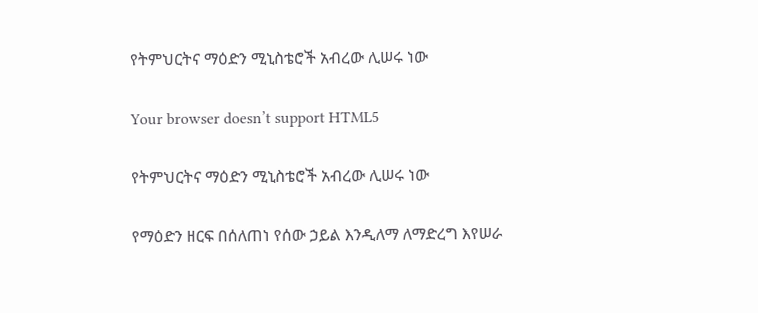የትምህርትና ማዕድን ሚኒስቴሮች አብረው ሊሠሩ ነው

Your browser doesn’t support HTML5

የትምህርትና ማዕድን ሚኒስቴሮች አብረው ሊሠሩ ነው

የማዕድን ዘርፍ በሰለጠነ የሰው ኃይል እንዲለማ ለማድረግ እየሠራ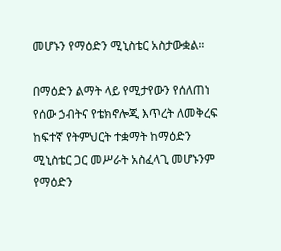መሆኑን የማዕድን ሚኒስቴር አስታውቋል።

በማዕድን ልማት ላይ የሚታየውን የሰለጠነ የሰው ኃብትና የቴክኖሎጂ እጥረት ለመቅረፍ ከፍተኛ የትምህርት ተቋማት ከማዕድን ሚኒስቴር ጋር መሥራት አስፈላጊ መሆኑንም የማዕድን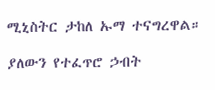ሚኒስትር ታከለ ኡማ ተናግረዋል።

ያለውን የተፈጥሮ ኃብት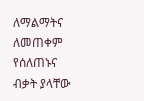ለማልማትና ለመጠቀም የሰለጠኑና ብቃት ያላቸው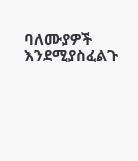ባለሙያዎች እንደሚያስፈልጉ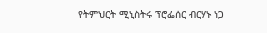የትምህርት ሚኒስትሩ ፕሮፌሰር ብርሃኑ ነጋ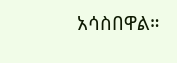አሳስበዋል።